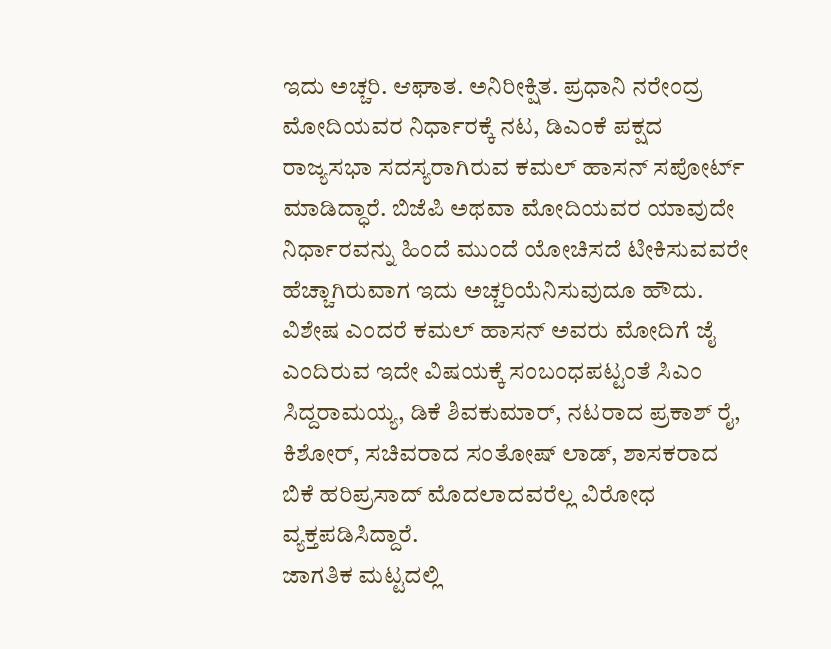ಇದು ಅಚ್ಚರಿ. ಆಘಾತ. ಅನಿರೀಕ್ಷಿತ. ಪ್ರಧಾನಿ ನರೇಂದ್ರ ಮೋದಿಯವರ ನಿರ್ಧಾರಕ್ಕೆ ನಟ, ಡಿಎಂಕೆ ಪಕ್ಷದ ರಾಜ್ಯಸಭಾ ಸದಸ್ಯರಾಗಿರುವ ಕಮಲ್ ಹಾಸನ್ ಸಪೋರ್ಟ್ ಮಾಡಿದ್ಧಾರೆ. ಬಿಜೆಪಿ ಅಥವಾ ಮೋದಿಯವರ ಯಾವುದೇ ನಿರ್ಧಾರವನ್ನು ಹಿಂದೆ ಮುಂದೆ ಯೋಚಿಸದೆ ಟೀಕಿಸುವವರೇ ಹೆಚ್ಚಾಗಿರುವಾಗ ಇದು ಅಚ್ಚರಿಯೆನಿಸುವುದೂ ಹೌದು. ವಿಶೇಷ ಎಂದರೆ ಕಮಲ್ ಹಾಸನ್ ಅವರು ಮೋದಿಗೆ ಜೈ ಎಂದಿರುವ ಇದೇ ವಿಷಯಕ್ಕೆ ಸಂಬಂಧಪಟ್ಟಂತೆ ಸಿಎಂ ಸಿದ್ದರಾಮಯ್ಯ, ಡಿಕೆ ಶಿವಕುಮಾರ್, ನಟರಾದ ಪ್ರಕಾಶ್ ರೈ, ಕಿಶೋರ್, ಸಚಿವರಾದ ಸಂತೋಷ್ ಲಾಡ್, ಶಾಸಕರಾದ ಬಿಕೆ ಹರಿಪ್ರಸಾದ್ ಮೊದಲಾದವರೆಲ್ಲ ವಿರೋಧ ವ್ಯಕ್ತಪಡಿಸಿದ್ದಾರೆ.
ಜಾಗತಿಕ ಮಟ್ಟದಲ್ಲಿ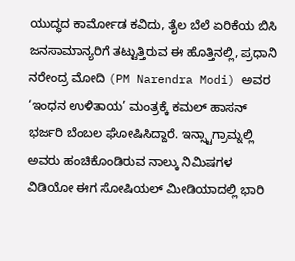ಯುದ್ಧದ ಕಾರ್ಮೋಡ ಕವಿದು, ತೈಲ ಬೆಲೆ ಏರಿಕೆಯ ಬಿಸಿ ಜನಸಾಮಾನ್ಯರಿಗೆ ತಟ್ಟುತ್ತಿರುವ ಈ ಹೊತ್ತಿನಲ್ಲಿ, ಪ್ರಧಾನಿ ನರೇಂದ್ರ ಮೋದಿ (PM Narendra Modi) ಅವರ ‘ಇಂಧನ ಉಳಿತಾಯ’ ಮಂತ್ರಕ್ಕೆ ಕಮಲ್ ಹಾಸನ್ ಭರ್ಜರಿ ಬೆಂಬಲ ಘೋಷಿಸಿದ್ದಾರೆ. ಇನ್ಸ್ಟಾಗ್ರಾಮ್ನಲ್ಲಿ ಅವರು ಹಂಚಿಕೊಂಡಿರುವ ನಾಲ್ಕು ನಿಮಿಷಗಳ ವಿಡಿಯೋ ಈಗ ಸೋಷಿಯಲ್ ಮೀಡಿಯಾದಲ್ಲಿ ಭಾರಿ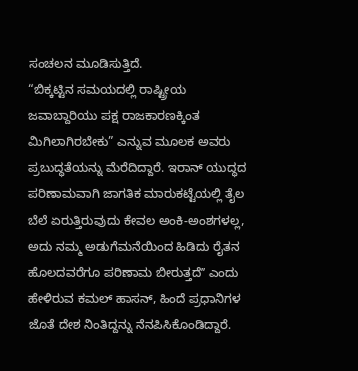ಸಂಚಲನ ಮೂಡಿಸುತ್ತಿದೆ.
“ಬಿಕ್ಕಟ್ಟಿನ ಸಮಯದಲ್ಲಿ ರಾಷ್ಟ್ರೀಯ ಜವಾಬ್ದಾರಿಯು ಪಕ್ಷ ರಾಜಕಾರಣಕ್ಕಿಂತ ಮಿಗಿಲಾಗಿರಬೇಕು” ಎನ್ನುವ ಮೂಲಕ ಅವರು ಪ್ರಬುದ್ಧತೆಯನ್ನು ಮೆರೆದಿದ್ದಾರೆ. ಇರಾನ್ ಯುದ್ಧದ ಪರಿಣಾಮವಾಗಿ ಜಾಗತಿಕ ಮಾರುಕಟ್ಟೆಯಲ್ಲಿ ತೈಲ ಬೆಲೆ ಏರುತ್ತಿರುವುದು ಕೇವಲ ಅಂಕಿ-ಅಂಶಗಳಲ್ಲ, ಅದು ನಮ್ಮ ಅಡುಗೆಮನೆಯಿಂದ ಹಿಡಿದು ರೈತನ ಹೊಲದವರೆಗೂ ಪರಿಣಾಮ ಬೀರುತ್ತದೆʼʼ ಎಂದು ಹೇಳಿರುವ ಕಮಲ್ ಹಾಸನ್, ಹಿಂದೆ ಪ್ರಧಾನಿಗಳ ಜೊತೆ ದೇಶ ನಿಂತಿದ್ದನ್ನು ನೆನಪಿಸಿಕೊಂಡಿದ್ದಾರೆ.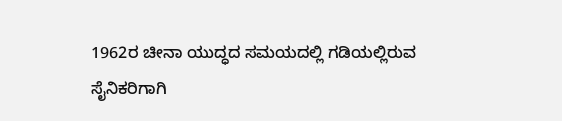1962ರ ಚೀನಾ ಯುದ್ಧದ ಸಮಯದಲ್ಲಿ ಗಡಿಯಲ್ಲಿರುವ ಸೈನಿಕರಿಗಾಗಿ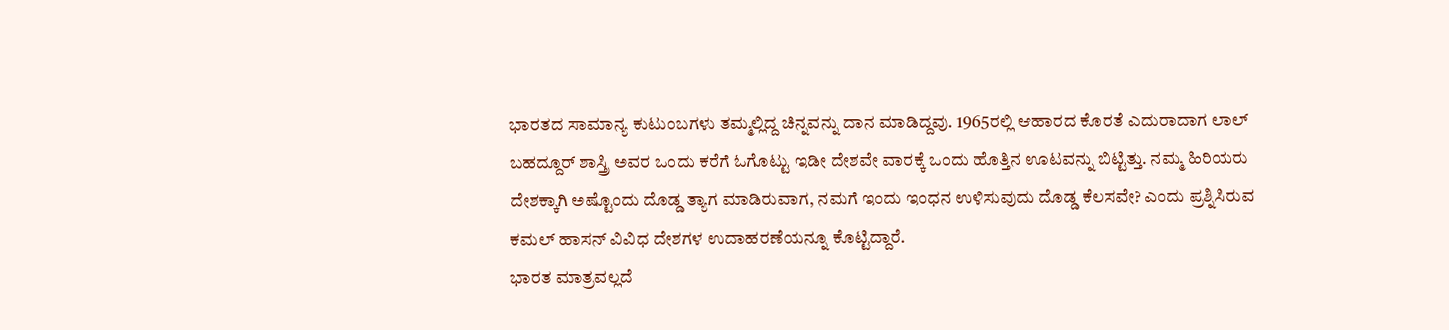ಭಾರತದ ಸಾಮಾನ್ಯ ಕುಟುಂಬಗಳು ತಮ್ಮಲ್ಲಿದ್ದ ಚಿನ್ನವನ್ನು ದಾನ ಮಾಡಿದ್ದವು. 1965ರಲ್ಲಿ ಆಹಾರದ ಕೊರತೆ ಎದುರಾದಾಗ ಲಾಲ್ ಬಹದ್ದೂರ್ ಶಾಸ್ತ್ರಿ ಅವರ ಒಂದು ಕರೆಗೆ ಓಗೊಟ್ಟು ಇಡೀ ದೇಶವೇ ವಾರಕ್ಕೆ ಒಂದು ಹೊತ್ತಿನ ಊಟವನ್ನು ಬಿಟ್ಟಿತ್ತು. ನಮ್ಮ ಹಿರಿಯರು ದೇಶಕ್ಕಾಗಿ ಅಷ್ಟೊಂದು ದೊಡ್ಡ ತ್ಯಾಗ ಮಾಡಿರುವಾಗ, ನಮಗೆ ಇಂದು ಇಂಧನ ಉಳಿಸುವುದು ದೊಡ್ಡ ಕೆಲಸವೇ? ಎಂದು ಪ್ರಶ್ನಿಸಿರುವ ಕಮಲ್ ಹಾಸನ್ ವಿವಿಧ ದೇಶಗಳ ಉದಾಹರಣೆಯನ್ನೂ ಕೊಟ್ಟಿದ್ದಾರೆ.
ಭಾರತ ಮಾತ್ರವಲ್ಲದೆ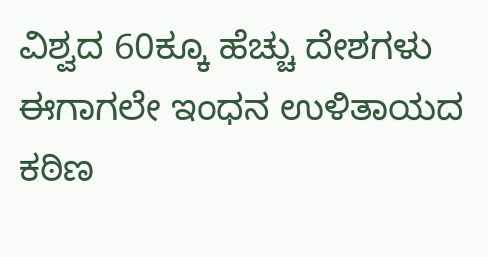ವಿಶ್ವದ 60ಕ್ಕೂ ಹೆಚ್ಚು ದೇಶಗಳು ಈಗಾಗಲೇ ಇಂಧನ ಉಳಿತಾಯದ ಕಠಿಣ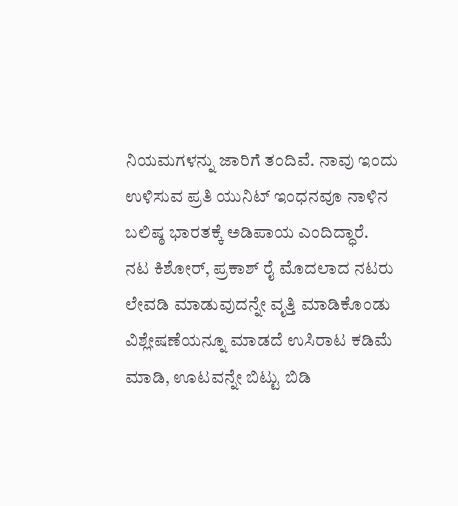ನಿಯಮಗಳನ್ನು ಜಾರಿಗೆ ತಂದಿವೆ. ನಾವು ಇಂದು ಉಳಿಸುವ ಪ್ರತಿ ಯುನಿಟ್ ಇಂಧನವೂ ನಾಳಿನ ಬಲಿಷ್ಠ ಭಾರತಕ್ಕೆ ಅಡಿಪಾಯ ಎಂದಿದ್ಧಾರೆ.
ನಟ ಕಿಶೋರ್, ಪ್ರಕಾಶ್ ರೈ ಮೊದಲಾದ ನಟರು ಲೇವಡಿ ಮಾಡುವುದನ್ನೇ ವೃತ್ತಿ ಮಾಡಿಕೊಂಡು ವಿಶ್ಲೇಷಣೆಯನ್ನೂ ಮಾಡದೆ ಉಸಿರಾಟ ಕಡಿಮೆ ಮಾಡಿ, ಊಟವನ್ನೇ ಬಿಟ್ಟು ಬಿಡಿ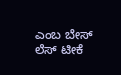ಎಂಬ ಬೇಸ್ ಲೆಸ್ ಟೀಕೆ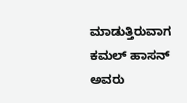ಮಾಡುತ್ತಿರುವಾಗ ಕಮಲ್ ಹಾಸನ್ ಅವರು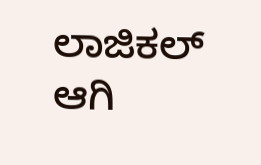ಲಾಜಿಕಲ್ ಆಗಿ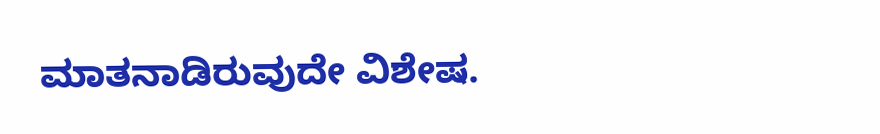ಮಾತನಾಡಿರುವುದೇ ವಿಶೇಷ.